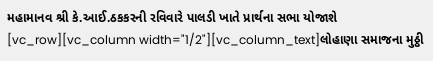મહામાનવ શ્રી કે.આઈ.ઠકકરની રવિવારે પાલડી ખાતે પ્રાર્થના સભા યોજાશે
[vc_row][vc_column width="1/2"][vc_column_text]લોહાણા સમાજના મુઠ્ઠી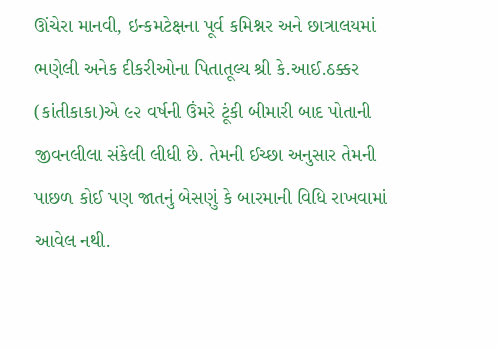ઊંચેરા માનવી, ઇન્કમટેક્ષના પૂર્વ કમિશ્નર અને છાત્રાલયમાં ભણેલી અનેક દીકરીઓના પિતાતૂલ્ય શ્રી કે.આઈ.ઠક્કર (કાંતીકાકા)એ ૯૨ વર્ષની ઉંમરે ટૂંકી બીમારી બાદ પોતાની જીવનલીલા સંકેલી લીધી છે. તેમની ઈચ્છા અનુસાર તેમની પાછળ કોઈ પણ જાતનું બેસણું કે બારમાની વિધિ રાખવામાં આવેલ નથી.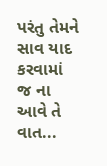પરંતુ તેમને સાવ યાદ કરવામાં જ ના આવે તે વાત...